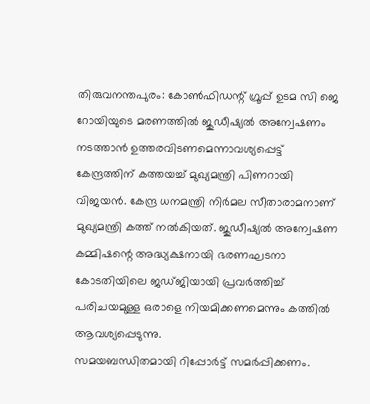തിരുവനന്തപുരം: കോൺഫിഡന്റ് ഗ്രൂപ്പ് ഉടമ സി ജെ റോയിയുടെ മരണത്തിൽ ജുഡീഷ്യൽ അന്വേഷണം നടത്താൻ ഉത്തരവിടണമെന്നാവശ്യപ്പെട്ട് കേന്ദ്രത്തിന് കത്തയച്ച് മുഖ്യമന്ത്രി പിണറായി വിജയൻ. കേന്ദ്ര ധനമന്ത്രി നിർമല സീതാരാമനാണ് മുഖ്യമന്ത്രി കത്ത് നൽകിയത്. ജുഡീഷ്യൽ അന്വേഷണ കമ്മിഷന്റെ അദ്ധ്യക്ഷനായി ഭരണഘടനാ കോടതിയിലെ ജഡ്ജിയായി പ്രവർത്തിച്ച് പരിചയമുള്ള ഒരാളെ നിയമിക്കണമെന്നും കത്തിൽ ആവശ്യപ്പെടുന്നു.
സമയബന്ധിതമായി റിപ്പോർട്ട് സമർപ്പിക്കണം.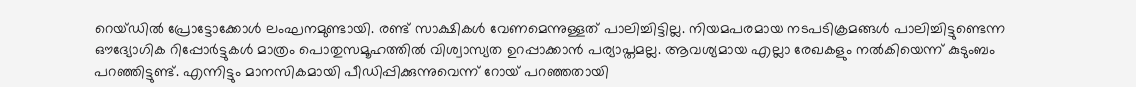റെയ്ഡിൽ പ്രോട്ടോക്കോൾ ലംഘനമുണ്ടായി. രണ്ട് സാക്ഷികൾ വേണമെന്നുള്ളത് പാലിച്ചിട്ടില്ല. നിയമപരമായ നടപടിക്രമങ്ങൾ പാലിച്ചിട്ടുണ്ടെന്ന ഔദ്യോഗിക റിപ്പോർട്ടുകൾ മാത്രം പൊതുസമൂഹത്തിൽ വിശ്വാസ്യത ഉറപ്പാക്കാൻ പര്യാപ്തമല്ല. ആവശ്യമായ എല്ലാ രേഖകളും നൽകിയെന്ന് കുടുംബം പറഞ്ഞിട്ടുണ്ട്. എന്നിട്ടും മാനസികമായി പീഡിപ്പിക്കുന്നുവെന്ന് റോയ് പറഞ്ഞതായി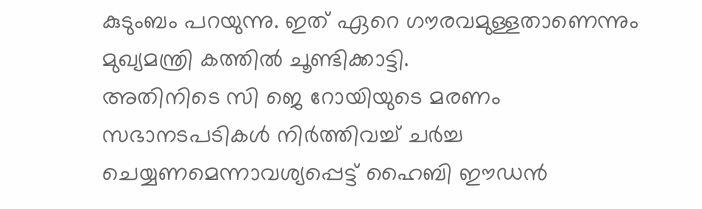കുടുംബം പറയുന്നു. ഇത് ഏറെ ഗൗരവമുള്ളതാണെന്നും മുഖ്യമന്ത്രി കത്തിൽ ചൂണ്ടിക്കാട്ടി.
അതിനിടെ സി ജെ റോയിയുടെ മരണം സഭാനടപടികൾ നിർത്തിവച്ച് ചർച്ച ചെയ്യണമെന്നാവശ്യപ്പെട്ട് ഹൈബി ഈഡൻ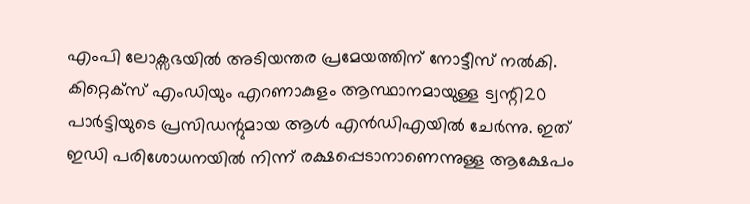എംപി ലോക്സഭയിൽ അടിയന്തര പ്രമേയത്തിന് നോട്ടീസ് നൽകി. കിറ്റെക്സ് എംഡിയും എറണാകുളം ആസ്ഥാനമായുള്ള ട്വന്റി20 പാർട്ടിയുടെ പ്രസിഡന്റുമായ ആൾ എൻഡിഎയിൽ ചേർന്നു. ഇത് ഇഡി പരിശോധനയിൽ നിന്ന് രക്ഷപ്പെടാനാണെന്നുള്ള ആക്ഷേപം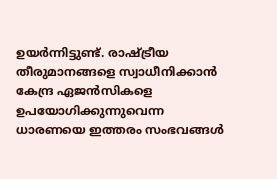ഉയർന്നിട്ടുണ്ട്. രാഷ്ട്രീയ തീരുമാനങ്ങളെ സ്വാധീനിക്കാൻ കേന്ദ്ര ഏജൻസികളെ ഉപയോഗിക്കുന്നുവെന്ന ധാരണയെ ഇത്തരം സംഭവങ്ങൾ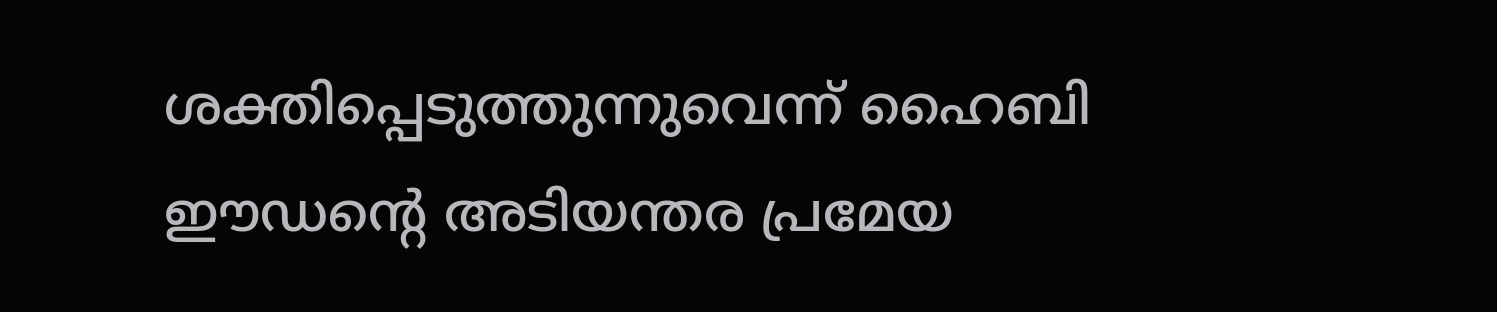ശക്തിപ്പെടുത്തുന്നുവെന്ന് ഹൈബി ഈഡന്റെ അടിയന്തര പ്രമേയ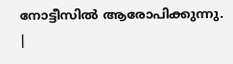നോട്ടീസിൽ ആരോപിക്കുന്നു.
|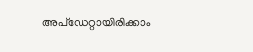അപ്ഡേറ്റായിരിക്കാം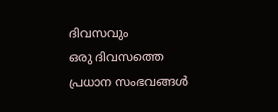ദിവസവും
ഒരു ദിവസത്തെ പ്രധാന സംഭവങ്ങൾ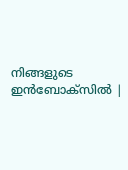നിങ്ങളുടെ ഇൻബോക്സിൽ |